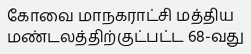கோவை மாநகராட்சி மத்திய மண்டலத்திற்குட்பட்ட 68-வது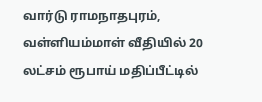வார்டு ராமநாதபுரம், வள்ளியம்மாள் வீதியில் 20 லட்சம் ரூபாய் மதிப்பீட்டில்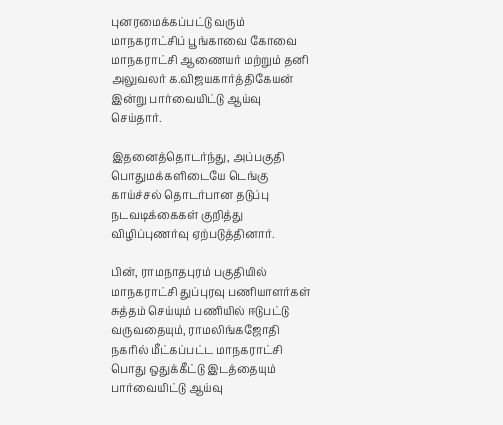புனரமைக்கப்பட்டு வரும் மாநகராட்சிப் பூங்காவை கோவை மாநகராட்சி ஆணையர் மற்றும் தனி அலுவலர் க.விஜயகார்த்திகேயன் இன்று பார்வையிட்டு ஆய்வு செய்தார்.

இதனைத்தொடர்ந்து, அப்பகுதி பொதுமக்களிடையே டெங்கு காய்ச்சல் தொடர்பான தடுப்பு நடவடிக்கைகள் குறித்து விழிப்புணர்வு ஏற்படுத்தினார்.

பின், ராமநாதபுரம் பகுதியில் மாநகராட்சி துப்புரவு பணியாளர்கள் சுத்தம் செய்யும் பணியில் ஈடுபட்டு வருவதையும், ராமலிங்கஜோதி நகரில் மீட்கப்பட்ட மாநகராட்சி பொது ஒதுக்கீட்டு இடத்தையும் பார்வையிட்டு ஆய்வு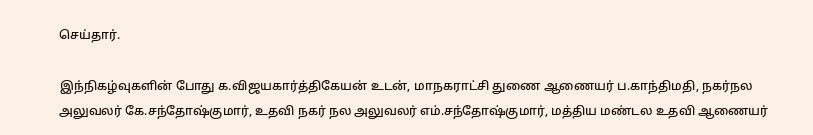செய்தார்.

இந்நிகழ்வுகளின் போது க.விஜயகார்த்திகேயன் உடன், மாநகராட்சி துணை ஆணையர் ப.காந்திமதி, நகர்நல அலுவலர் கே.சந்தோஷ்குமார், உதவி நகர் நல அலுவலர் எம்.சந்தோஷ்குமார், மத்திய மண்டல உதவி ஆணையர்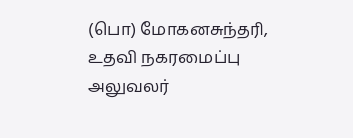(பொ) மோகனசுந்தரி, உதவி நகரமைப்பு அலுவலர்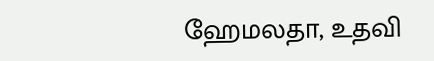ஹேமலதா, உதவி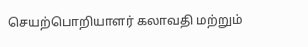செயற்பொறியாளர் கலாவதி மற்றும்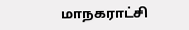மாநகராட்சி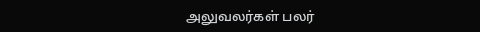அலுவலர்கள் பலர்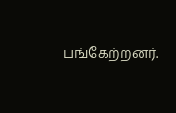பங்கேற்றனர்.